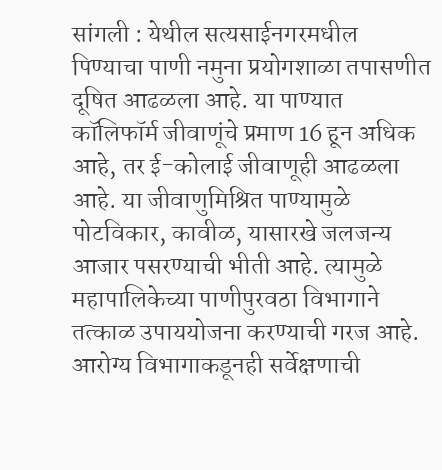सांगली : येथील सत्यसाईनगरमधील पिण्याचा पाणी नमुना प्रयोगशाळा तपासणीत दूषित आढळला आहे. या पाण्यात कॉलिफॉर्म जीवाणूंचे प्रमाण 16 हून अधिक आहे, तर ई-कोलाई जीवाणूही आढळला आहे. या जीवाणुमिश्रित पाण्यामुळे पोटविकार, कावीळ, यासारखे जलजन्य आजार पसरण्याची भीती आहे. त्यामुळे महापालिकेच्या पाणीपुरवठा विभागाने तत्काळ उपाययोजना करण्याची गरज आहे. आरोग्य विभागाकडूनही सर्वेक्षणाची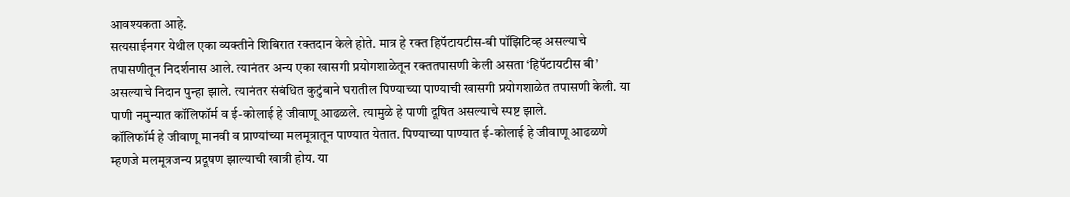आवश्यकता आहे.
सत्यसाईनगर येथील एका व्यक्तीने शिबिरात रक्तदान केले होते. मात्र हे रक्त हिपॅटायटीस-बी पॉझिटिव्ह असल्याचे तपासणीतून निदर्शनास आले. त्यानंतर अन्य एका खासगी प्रयोगशाळेतून रक्ततपासणी केली असता ‘हिपॅटायटीस बी’ असल्याचे निदान पुन्हा झाले. त्यानंतर संबंधित कुटुंबाने घरातील पिण्याच्या पाण्याची खासगी प्रयोगशाळेत तपासणी केली. या पाणी नमुन्यात कॉलिफॉर्म व ई-कोलाई हे जीवाणू आढळले. त्यामुळे हे पाणी दूषित असल्याचे स्पष्ट झाले.
कॉलिफॉर्म हे जीवाणू मानवी व प्राण्यांच्या मलमूत्रातून पाण्यात येतात. पिण्याच्या पाण्यात ई-कोलाई हे जीवाणू आढळणे म्हणजे मलमूत्रजन्य प्रदूषण झाल्याची खात्री होय. या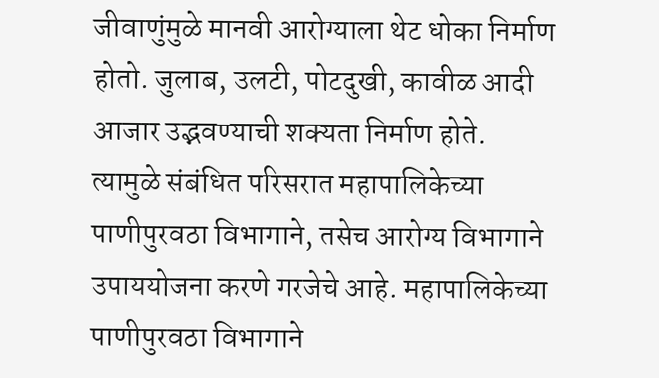जीवाणुंमुळे मानवी आरोग्याला थेट धोका निर्माण होतो. जुलाब, उलटी, पोटदुखी, कावीळ आदी आजार उद्भवण्याची शक्यता निर्माण होते. त्यामुळे संबंधित परिसरात महापालिकेच्या पाणीपुरवठा विभागाने, तसेच आरोग्य विभागाने उपाययोजना करणे गरजेचे आहे. महापालिकेच्या पाणीपुरवठा विभागाने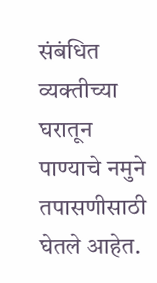संबंधित व्यक्तीच्या घरातून पाण्याचे नमुने तपासणीसाठी घेतले आहेत.